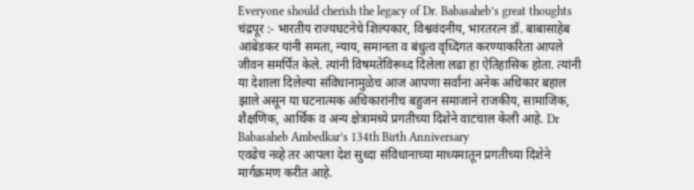Everyone should cherish the legacy of Dr. Babasaheb’s great thoughts
चंद्रपूर :- भारतीय राज्यघटनेचे शिल्पकार, विश्ववंदनीय, भारतरत्न डॉ. बाबासाहेब आंबेडकर यांनी समता, न्याय, समानता व बंधुत्व वृध्दिगत करण्याकरिता आपले जीवन समर्पित केले. त्यांनी विषमतेविरूध्द दिलेला लढा हा ऐतिहासिक होता. त्यांनी या देशाला दिलेल्या संविधानामुळेच आज आपणा सर्वांना अनेक अधिकार बहाल झाले असून या घटनात्मक अधिकारांनीच बहुजन समाजाने राजकीय, सामाजिक, शैक्षणिक, आर्थिक व अन्य क्षेत्रामध्ये प्रगतीच्या दिशेने वाटचाल केली आहे. Dr Babasaheb Ambedkar’s 134th Birth Anniversary
एवढेच नव्हे तर आपला देश सुध्दा संविधानाच्या माध्यमातून प्रगतीच्या दिशेने मार्गक्रमण करीत आहे.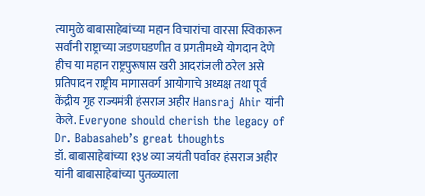त्यामुळे बाबासाहेबांच्या महान विचारांचा वारसा स्विकारून सर्वांनी राष्ट्राच्या जडणघडणीत व प्रगतीमध्ये योगदान देणे हीच या महान राष्ट्रपुरूषास खरी आदरांजली ठरेल असे प्रतिपादन राष्ट्रीय मागासवर्ग आयोगाचे अध्यक्ष तथा पूर्व केंद्रीय गृह राज्यमंत्री हंसराज अहीर Hansraj Ahir यांनी केले. Everyone should cherish the legacy of Dr. Babasaheb’s great thoughts
डॉ. बाबासाहेबांच्या १३४ व्या जयंती पर्वावर हंसराज अहीर यांनी बाबासाहेबांच्या पुतळ्याला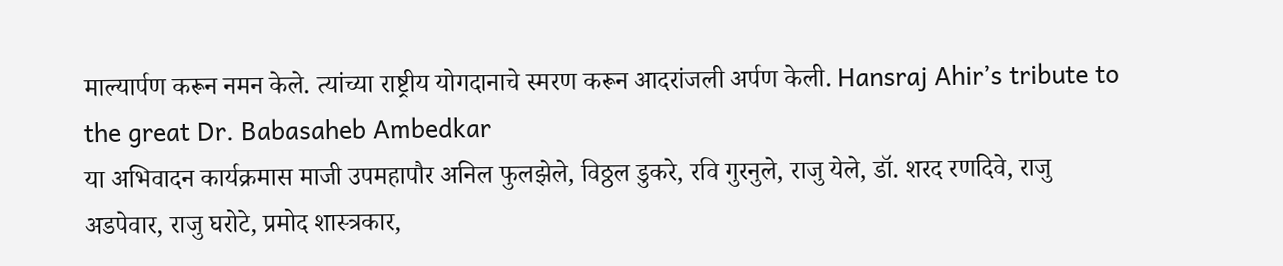माल्यार्पण करून नमन केले. त्यांच्या राष्ट्रीय योगदानाचे स्मरण करून आदरांजली अर्पण केली. Hansraj Ahir’s tribute to the great Dr. Babasaheb Ambedkar
या अभिवादन कार्यक्रमास माजी उपमहापौर अनिल फुलझेले, विठ्ठल डुकरे, रवि गुरनुले, राजु येले, डॉ. शरद रणदिवे, राजु अडपेवार, राजु घरोटे, प्रमोद शास्त्रकार,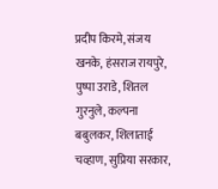प्रदीप किरमे, संजय खनके, हंसराज रायपुरे, पुष्पा उराडे, शितल गुरनुले, कल्पना बबुलकर, शिलाताई चव्हाण, सुप्रिया सरकार,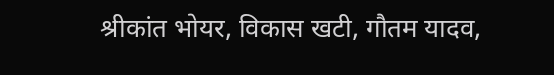श्रीकांत भोयर, विकास खटी, गौतम यादव,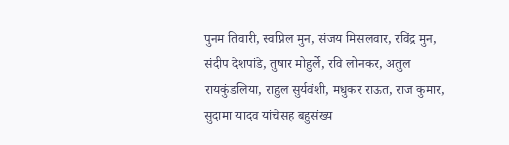पुनम तिवारी, स्वप्निल मुन, संजय मिसलवार, रविंद्र मुन, संदीप देशपांडे, तुषार मोहुर्ले, रवि लोनकर, अतुल रायकुंडलिया, राहुल सुर्यवंशी, मधुकर राऊत, राज कुमार, सुदामा यादव यांचेसह बहुसंख्य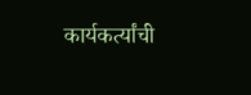कार्यकर्त्यांची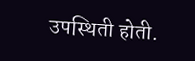उपस्थिती होती.